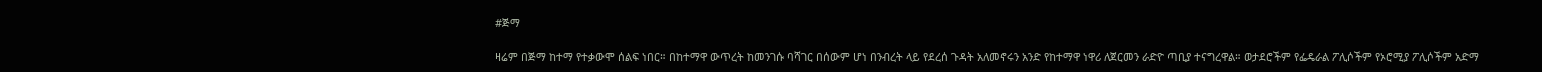#ጅማ

ዛሬም በጅማ ከተማ የተቃውሞ ሰልፍ ነበር። በከተማዋ ውጥረት ከመንገሱ ባሻገር በሰውም ሆነ በንብረት ላይ የደረሰ ጉዳት አለመኖሩን አንድ የከተማዋ ነዋሪ ለጀርመን ራድዮ ጣቢያ ተናግረዋል። ወታደሮችም የፌዴራል ፖሊሶችም የኦሮሚያ ፖሊሶችም አድማ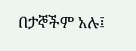በታኞችም አሉ፤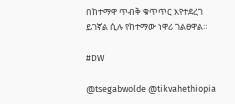በከተማዋ ጥብቅ ቁጥጥር እየተደረገ ይገኛል ሲሉ የከተማው ነዋሪ ገልፀዋል።

#DW

@tsegabwolde @tikvahethiopia